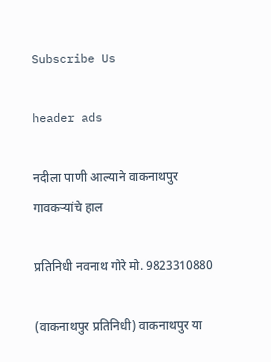Subscribe Us

header ads

नदीला पाणी आल्याने वाकनाथपुर गावकऱ्यांचे हाल

प्रतिनिधी नवनाथ गोरे मो. 9823310880

(वाकनाथपुर प्रतिनिधी) वाकनाथपुर या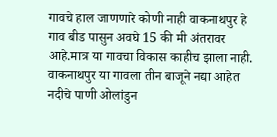गावचे हाल जाणणारे कोणी नाही वाकनाथपुर हे गाव बीड पासुन अवघे 15 की मी अंतरावर आहे.मात्र या गावचा विकास काहीच झाला नाही.
वाकनाथपुर या गावला तीन बाजूने नद्या आहेत
नदीचे पाणी ओलांडुन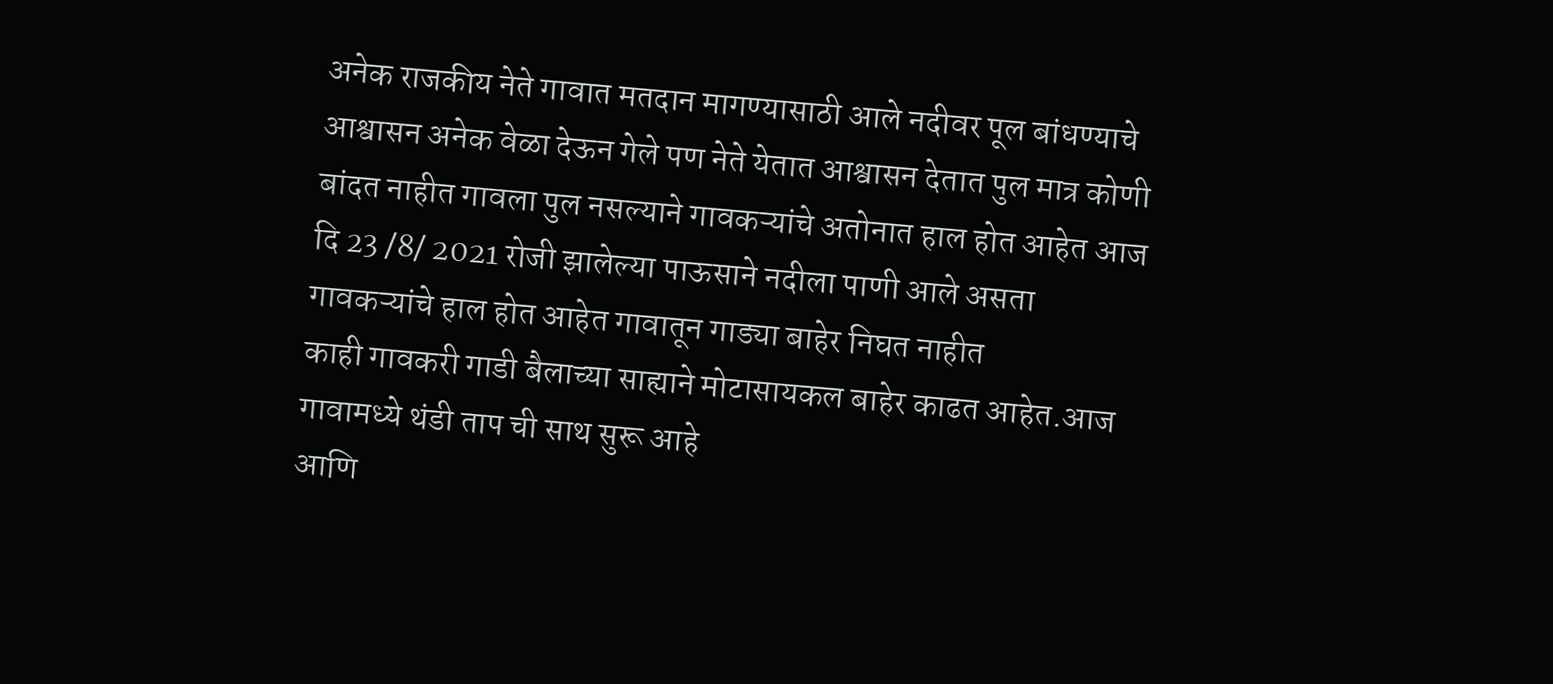अनेक राजकीय नेते गावात मतदान मागण्यासाठी आले नदीवर पूल बांधण्याचे आश्वासन अनेक वेळा देऊन गेले पण नेते येतात आश्वासन देतात पुल मात्र कोणी बांदत नाहीत गावला पुल नसल्याने गावकऱ्यांचे अतोनात हाल होत आहेत आज दि 23 /8/ 2021 रोजी झालेल्या पाऊसाने नदीला पाणी आले असता गावकऱ्यांचे हाल होत आहेत गावातून गाड्या बाहेर निघत नाहीत
काही गावकरी गाडी बैलाच्या साह्याने मोटासायकल बाहेर काढत आहेत.आज गावामध्ये थंडी ताप ची साथ सुरू आहे
आणि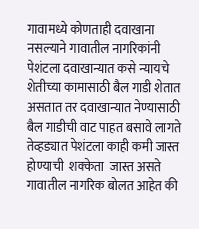गावामध्ये कोणताही दवाखाना नसल्याने गावातील नागरिकांनी पेशंटला दवाखान्यात कसे न्यायचे शेतीच्या कामासाठी बैल गाडी शेतात असतात तर दवाखान्यात नेण्यासाठी बैल गाडीची वाट पाहत बसावे लागते
तेव्हड्यात पेशंटला काही कमी जास्त होण्याची  शक्केता  जास्त असते गावातील नागरिक बोलत आहेत की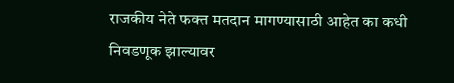राजकीय नेते फक्त मतदान मागण्यासाठी आहेत का कधी निवडणूक झाल्यावर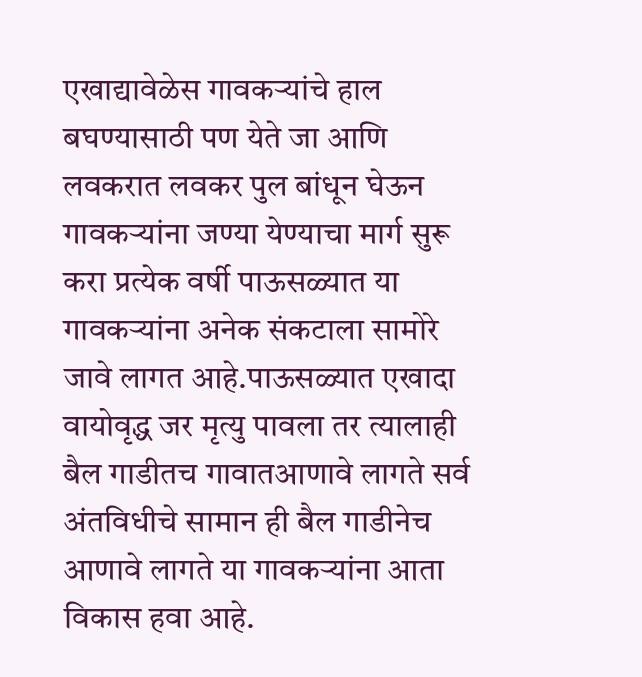एखाद्यावेळेस गावकऱ्यांचे हाल बघण्यासाठी पण येते जा आणि लवकरात लवकर पुल बांधून घेऊन गावकऱ्यांना जण्या येण्याचा मार्ग सुरू करा प्रत्येक वर्षी पाऊसळ्यात या गावकऱ्यांना अनेक संकटाला सामोरे जावे लागत आहे.पाऊसळ्यात एखादा वायोवृद्ध जर मृत्यु पावला तर त्यालाही बैल गाडीतच गावातआणावे लागते सर्व अंतविधीचे सामान ही बैल गाडीनेच आणावे लागते या गावकऱ्यांना आता विकास हवा आहे.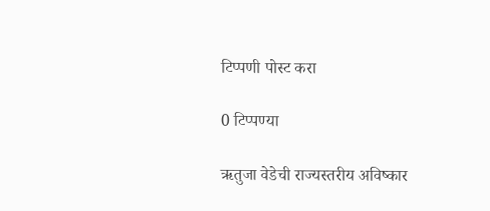टिप्पणी पोस्ट करा

0 टिप्पण्या

ऋतुजा वेडेची राज्यस्तरीय अविष्कार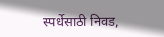स्पर्धेसाठी निवड,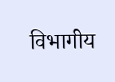विभागीय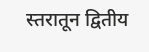स्तरातून द्वितीय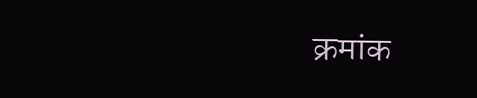क्रमांक